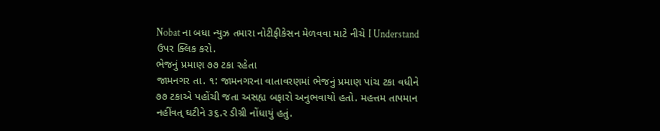Nobat ના બધા ન્યુઝ તમારા નોટીફીકેસન મેળવવા માટે નીચે I Understand ઉપર ક્લિક કરો.
ભેજનું પ્રમાણ ૭૭ ટકા રહેતા
જામનગર તા. ૧: જામનગરના વાતાવરણમાં ભેજનું પ્રમાણ પાંચ ટકા વધીને ૭૭ ટકાએ પહોંચી જતા અસહ્ય બફારો અનુભવાયો હતો. મહત્તમ તાપમાન નહીંવત્ ઘટીને ૩૬.ર ડીગ્રી નોંધાયું હતું.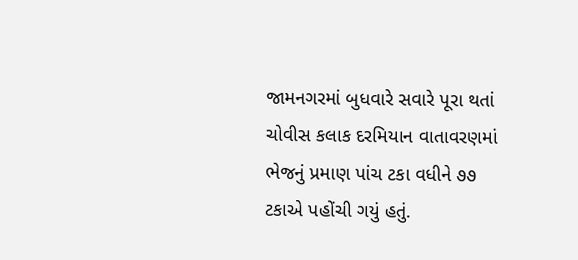જામનગરમાં બુધવારે સવારે પૂરા થતાં ચોવીસ કલાક દરમિયાન વાતાવરણમાં ભેજનું પ્રમાણ પાંચ ટકા વધીને ૭૭ ટકાએ પહોંચી ગયું હતું.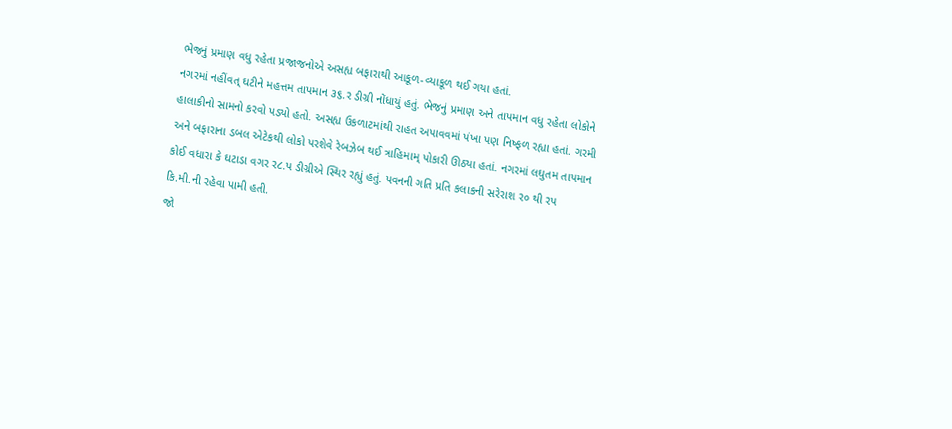ભેજનું પ્રમાણ વધુ રહેતા પ્રજાજનોએ અસહ્ય બફારાથી આકૂળ-વ્યાકૂળ થઈ ગયા હતાં.
નગરમાં નહીંવત્ ઘટીને મહત્તમ તાપમાન ૩૬.ર ડીગ્રી નોંધાયું હતું. ભેજનું પ્રમાણ અને તાપમાન વધુ રહેતા લોકોને હાલાકીનો સામનો કરવો પડ્યો હતો. અસહ્ય ઉકળાટમાંથી રાહત અપાવવમાં પંખા પણ નિષ્ફળ રહ્યા હતાં. ગરમી અને બફારાના ડબલ એટેકથી લોકો પરશેવે રેબઝેબ થઈ ત્રાહિમામ્ પોકારી ઊઠ્યા હતાં. નગરમાં લઘુતમ તાપમાન કોઈ વધારા કે ઘટાડા વગર ર૮.પ ડીગ્રીએ સ્થિર રહ્યું હતું. પવનની ગતિ પ્રતિ કલાકની સરેરાશ ર૦ થી રપ કિ.મી.ની રહેવા પામી હતી.
જો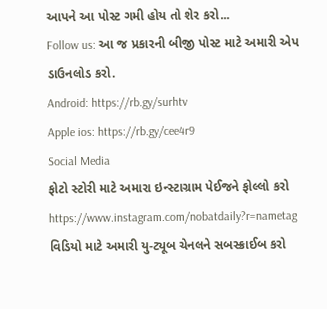આપને આ પોસ્ટ ગમી હોય તો શેર કરો...
Follow us: આ જ પ્રકારની બીજી પોસ્ટ માટે અમારી એપ ડાઉનલોડ કરો.
Android: https://rb.gy/surhtv
Apple ios: https://rb.gy/cee4r9
Social Media
ફોટો સ્ટોરી માટે અમારા ઇન્સ્ટાગ્રામ પેઈજને ફોલ્લો કરો
https://www.instagram.com/nobatdaily?r=nametag
વિડિયો માટે અમારી યુ-ટ્યૂબ ચેનલને સબસ્ક્રાઈબ કરો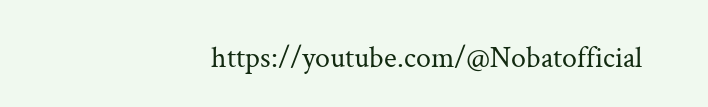https://youtube.com/@Nobatofficial